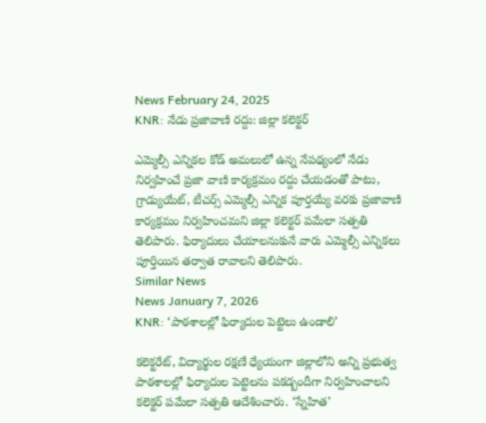News February 24, 2025
KNR: నేడు ప్రజావాణి రద్దు: జిల్లా కలెక్టర్

ఎమ్మెల్సీ ఎన్నికల కోడ్ అమలులో ఉన్న నేపథ్యంలో నేడు నిర్వహించే ప్రజా వాణి కార్యక్రమం రద్దు చేయడంతో పాటు, గ్రాడ్యుయేట్, టీచర్స్ ఎమ్మెల్సీ ఎన్నిక పూర్తయ్యే వరకు ప్రజావాణి కార్యక్రమం నిర్వహించమని జిల్లా కలెక్టర్ పమేలా సత్పతి తెలిపారు. ఫిర్యాదులు చేయాలనుకునే వారు ఎమ్మెల్సీ ఎన్నికలు పూర్తియిన తర్వాత రావాలని తెలిపారు.
Similar News
News January 7, 2026
KNR: ‘పాఠశాలల్లో ఫిర్యాదుల పెట్టెలు ఉండాలి’

కలెక్టరేట్, విద్యార్థుల రక్షణే ధ్యేయంగా జిల్లాలోని అన్ని ప్రభుత్వ పాఠశాలల్లో ఫిర్యాదుల పెట్టెలను పకడ్బందీగా నిర్వహించాలని కలెక్టర్ పమేలా సత్పతి ఆదేశించారు. ‘స్నేహిత’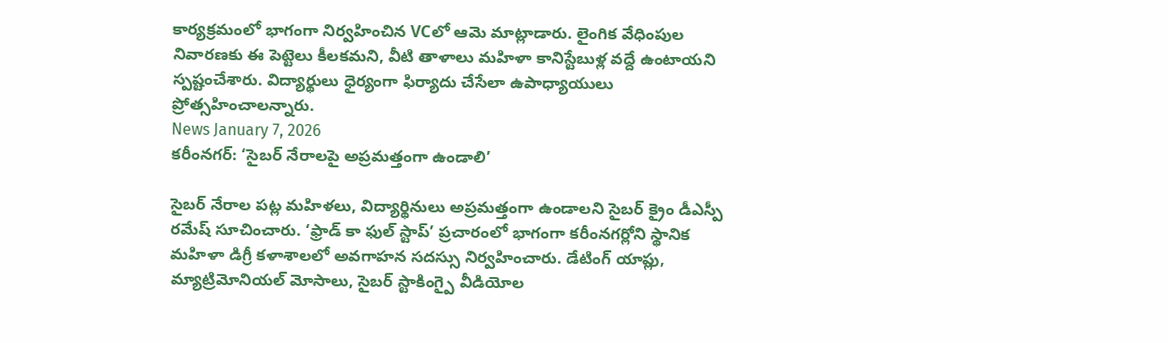కార్యక్రమంలో భాగంగా నిర్వహించిన VCలో ఆమె మాట్లాడారు. లైంగిక వేధింపుల నివారణకు ఈ పెట్టెలు కీలకమని, వీటి తాళాలు మహిళా కానిస్టేబుళ్ల వద్దే ఉంటాయని స్పష్టంచేశారు. విద్యార్థులు ధైర్యంగా ఫిర్యాదు చేసేలా ఉపాధ్యాయులు ప్రోత్సహించాలన్నారు.
News January 7, 2026
కరీంనగర్: ‘సైబర్ నేరాలపై అప్రమత్తంగా ఉండాలి’

సైబర్ నేరాల పట్ల మహిళలు, విద్యార్థినులు అప్రమత్తంగా ఉండాలని సైబర్ క్రైం డీఎస్పీ రమేష్ సూచించారు. ‘ఫ్రాడ్ కా ఫుల్ స్టాప్’ ప్రచారంలో భాగంగా కరీంనగర్లోని స్థానిక మహిళా డిగ్రీ కళాశాలలో అవగాహన సదస్సు నిర్వహించారు. డేటింగ్ యాప్లు, మ్యాట్రిమోనియల్ మోసాలు, సైబర్ స్టాకింగ్పై వీడియోల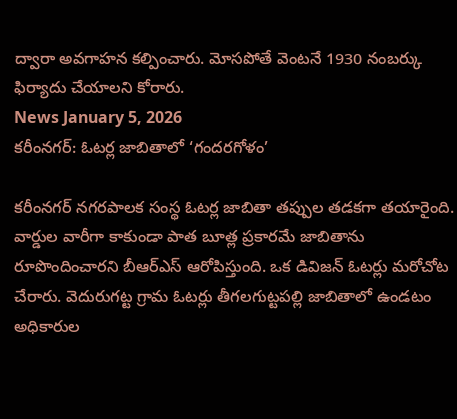ద్వారా అవగాహన కల్పించారు. మోసపోతే వెంటనే 1930 నంబర్కు ఫిర్యాదు చేయాలని కోరారు.
News January 5, 2026
కరీంనగర్: ఓటర్ల జాబితాలో ‘గందరగోళం’

కరీంనగర్ నగరపాలక సంస్థ ఓటర్ల జాబితా తప్పుల తడకగా తయారైంది. వార్డుల వారీగా కాకుండా పాత బూత్ల ప్రకారమే జాబితాను రూపొందించారని బీఆర్ఎస్ ఆరోపిస్తుంది. ఒక డివిజన్ ఓటర్లు మరోచోట చేరారు. వెదురుగట్ట గ్రామ ఓటర్లు తీగలగుట్టపల్లి జాబితాలో ఉండటం అధికారుల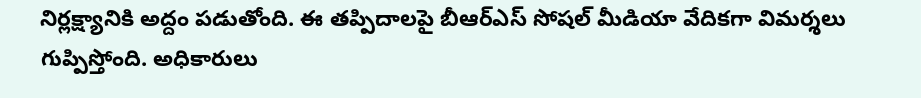నిర్లక్ష్యానికి అద్దం పడుతోంది. ఈ తప్పిదాలపై బీఆర్ఎస్ సోషల్ మీడియా వేదికగా విమర్శలు గుప్పిస్తోంది. అధికారులు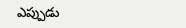ఎప్పుడు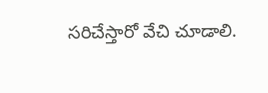సరిచేస్తారో వేచి చూడాలి.